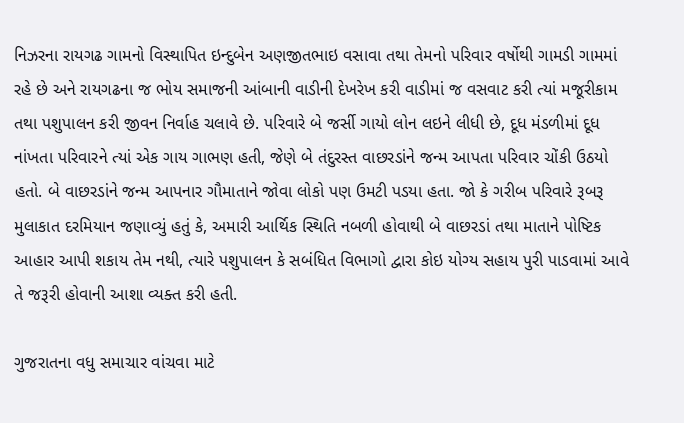નિઝરના રાયગઢ ગામનો વિસ્થાપિત ઇન્દુબેન અણજીતભાઇ વસાવા તથા તેમનો પરિવાર વર્ષોથી ગામડી ગામમાં રહે છે અને રાયગઢના જ ભોય સમાજની આંબાની વાડીની દેખરેખ કરી વાડીમાં જ વસવાટ કરી ત્યાં મજૂરીકામ તથા પશુપાલન કરી જીવન નિર્વાહ ચલાવે છે. પરિવારે બે જર્સી ગાયો લોન લઇને લીધી છે, દૂધ મંડળીમાં દૂધ નાંખતા પરિવારને ત્યાં એક ગાય ગાભણ હતી, જેણે બે તંદુરસ્ત વાછરડાંને જન્મ આપતા પરિવાર ચોંકી ઉઠયો હતો. બે વાછરડાંને જન્મ આપનાર ગૌમાતાને જોવા લોકો પણ ઉમટી પડયા હતા. જો કે ગરીબ પરિવારે રૂબરૂ મુલાકાત દરમિયાન જણાવ્યું હતું કે, અમારી આર્થિક સ્થિતિ નબળી હોવાથી બે વાછરડાં તથા માતાને પોષ્ટિક આહાર આપી શકાય તેમ નથી, ત્યારે પશુપાલન કે સબંધિત વિભાગો દ્વારા કોઇ યોગ્ય સહાય પુરી પાડવામાં આવે તે જરૂરી હોવાની આશા વ્યક્ત કરી હતી.

ગુજરાતના વધુ સમાચાર વાંચવા માટે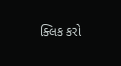ક્લિક કરો